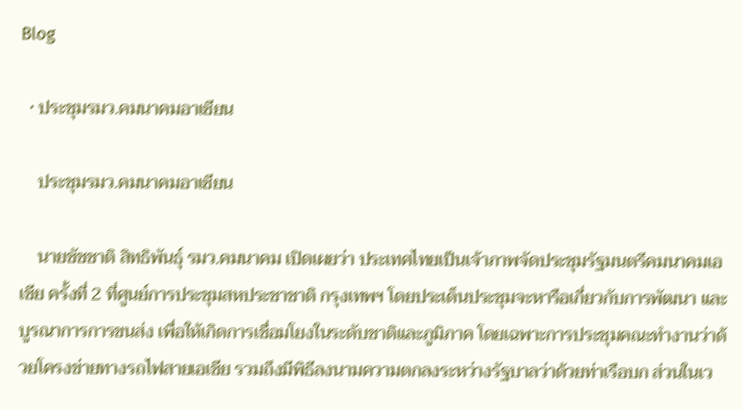Blog

  • ประชุมรมว.คมนาคมอาเซียน

    ประชุมรมว.คมนาคมอาเซียน

    นายชัชชาติ สิทธิพันธุ์ รมว.คมนาคม เปิดเผยว่า ประเทศไทยเป็นเจ้าภาพจัดประชุมรัฐมนตรีคมนาคมเอเชีย ครั้งที่ 2 ที่ศูนย์การประชุมสหประชาชาติ กรุงเทพฯ โดยประเด็นประชุมจะหารือเกี่ยวกับการพัฒนา และบูรณาการการขนส่ง เพื่อให้เกิดการเชื่อมโยงในระดับชาติและภูมิภาค โดยเฉพาะการประชุมคณะทำงานว่าด้วยโครงข่ายทางรถไฟสายเอเชีย รวมถึงมีพิธีลงนามความตกลงระหว่างรัฐบาลว่าด้วยท่าเรือบก ส่วนในเว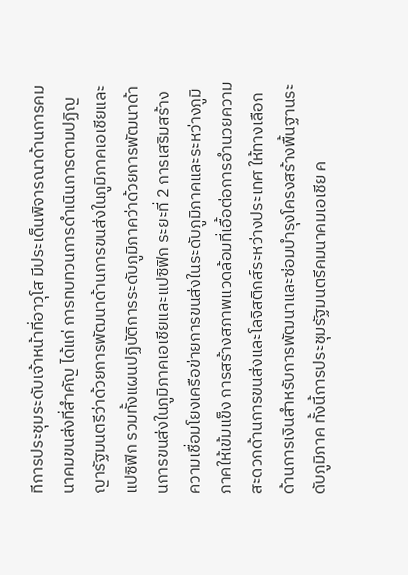ทีการประชุมระดับเจ้าหน้าที่อาวุโส มีประเด็นพิจารณาด้านการคมนาคมขนส่งที่สำคัญ ได้แก่ การทบทวนการดำเนินการตามปฏิญญารัฐมนตรีว่าด้วยการพัฒนาด้านการขนส่งในภูมิภาคเอเชียและแปซิฟิก รวมทั้งแผนปฏิบัติการระดับภูมิภาคว่าด้วยการพัฒนาด้านการขนส่งในภูมิภาคเอเชียและแปซิฟิก ระยะที่ 2 การเสริมสร้างความเชื่อมโยงเครือข่ายการขนส่งในระดับภูมิภาคและระหว่างภูมิภาคให้เข้มแข็ง การสร้างสภาพแวดล้อมที่เอื้อต่อการอำนวยความสะดวกด้านการขนส่งและโลจิสติกส์ระหว่างประเทศ ให้ทางเลือกด้านการเงินสำหรับการพัฒนาและซ่อมบำรุงโครงสร้างพื้นฐานระดับภูมิภาค ทั้งนี้การประชุมรัฐมนตรีคมนาคมเอเชีย ค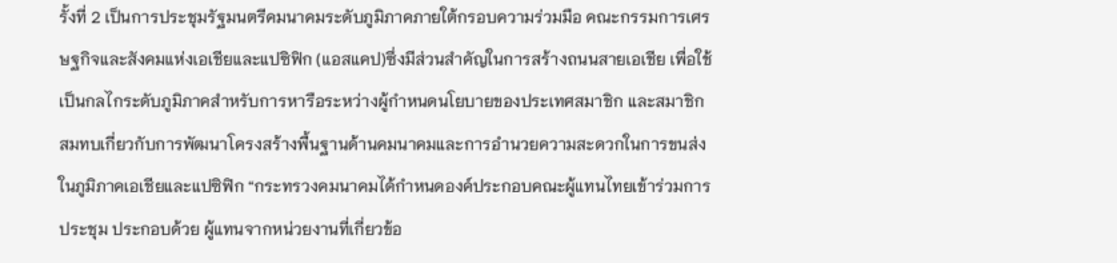รั้งที่ 2 เป็นการประชุมรัฐมนตรีคมนาคมระดับภูมิภาคภายใต้กรอบความร่วมมือ คณะกรรมการเศรษฐกิจและสังคมแห่งเอเชียและแปซิฟิก (แอสแคป)ซึ่งมีส่วนสำคัญในการสร้างถนนสายเอเชีย เพื่อใช้เป็นกลไกระดับภูมิภาคสำหรับการหารือระหว่างผู้กำหนดนโยบายของประเทศสมาชิก และสมาชิกสมทบเกี่ยวกับการพัฒนาโครงสร้างพื้นฐานด้านคมนาคมและการอำนวยความสะดวกในการขนส่งในภูมิภาคเอเชียและแปซิฟิก “กระทรวงคมนาคมได้กำหนดองค์ประกอบคณะผู้แทนไทยเข้าร่วมการประชุม ประกอบด้วย ผู้แทนจากหน่วยงานที่เกี่ยวข้อ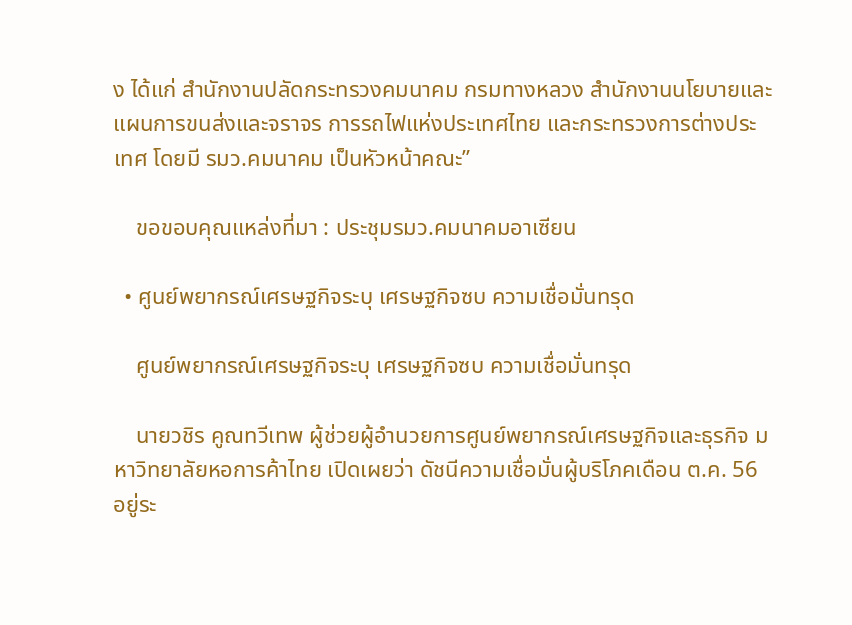ง ได้แก่ สำนักงานปลัดกระทรวงคมนาคม กรมทางหลวง สำนักงานนโยบายและแผนการขนส่งและจราจร การรถไฟแห่งประเทศไทย และกระทรวงการต่างประเทศ โดยมี รมว.คมนาคม เป็นหัวหน้าคณะ”

    ขอขอบคุณแหล่งที่มา : ประชุมรมว.คมนาคมอาเซียน

  • ศูนย์พยากรณ์เศรษฐกิจระบุ เศรษฐกิจซบ ความเชื่อมั่นทรุด

    ศูนย์พยากรณ์เศรษฐกิจระบุ เศรษฐกิจซบ ความเชื่อมั่นทรุด

    นายวชิร คูณทวีเทพ ผู้ช่วยผู้อำนวยการศูนย์พยากรณ์เศรษฐกิจและธุรกิจ มหาวิทยาลัยหอการค้าไทย เปิดเผยว่า ดัชนีความเชื่อมั่นผู้บริโภคเดือน ต.ค. 56 อยู่ระ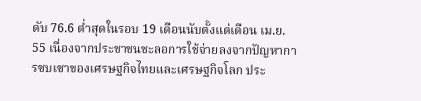ดับ 76.6 ต่ำสุดในรอบ 19 เดือนนับตั้งแต่เดือน เม.ย. 55 เนื่องจากประชาชนชะลอการใช้จ่ายลงจากปัญหาการซบเซาของเศรษฐกิจไทยและเศรษฐกิจโลก ประ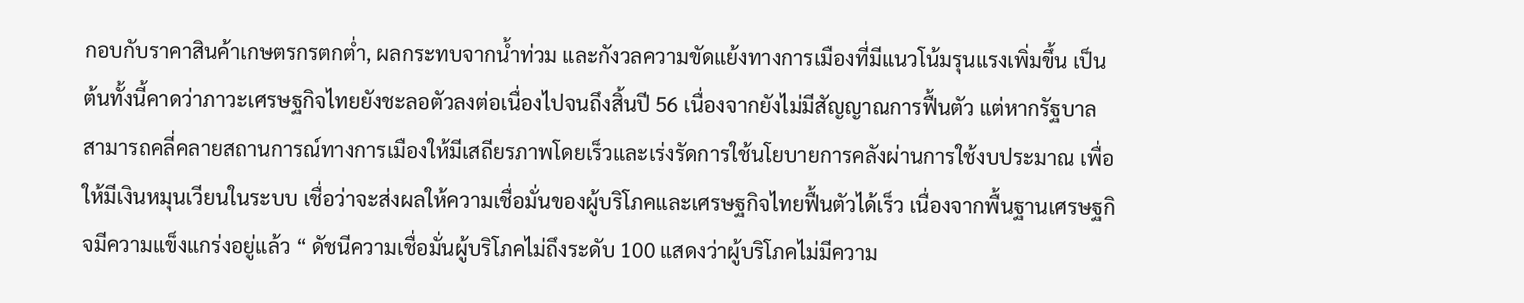กอบกับราคาสินค้าเกษตรกรตกต่ำ, ผลกระทบจากน้ำท่วม และกังวลความขัดแย้งทางการเมืองที่มีแนวโน้มรุนแรงเพิ่มขึ้น เป็นต้นทั้งนี้คาดว่าภาวะเศรษฐกิจไทยยังชะลอตัวลงต่อเนื่องไปจนถึงสิ้นปี 56 เนื่องจากยังไม่มีสัญญาณการฟื้นตัว แต่หากรัฐบาลสามารถคลี่คลายสถานการณ์ทางการเมืองให้มีเสถียรภาพโดยเร็วและเร่งรัดการใช้นโยบายการคลังผ่านการใช้งบประมาณ เพื่อให้มีเงินหมุนเวียนในระบบ เชื่อว่าจะส่งผลให้ความเชื่อมั่นของผู้บริโภคและเศรษฐกิจไทยฟื้นตัวได้เร็ว เนื่องจากพื้นฐานเศรษฐกิจมีความแข็งแกร่งอยู่แล้ว “ ดัชนีความเชื่อมั่นผู้บริโภคไม่ถึงระดับ 100 แสดงว่าผู้บริโภคไม่มีความ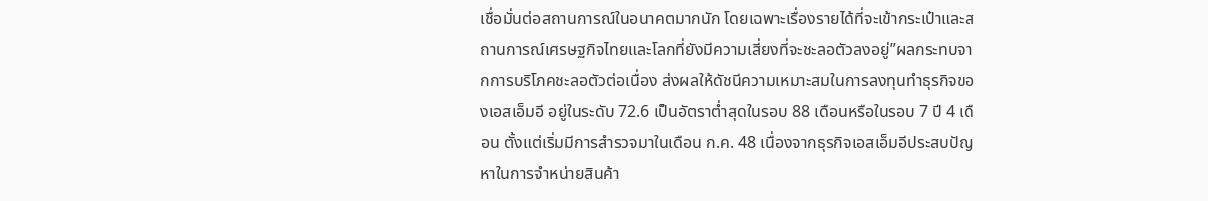เชื่อมั่นต่อสถานการณ์ในอนาคตมากนัก โดยเฉพาะเรื่องรายได้ที่จะเข้ากระเป๋าและสถานการณ์เศรษฐกิจไทยและโลกที่ยังมีความเสี่ยงที่จะชะลอตัวลงอยู่”ผลกระทบจากการบริโภคชะลอตัวต่อเนื่อง ส่งผลให้ดัชนีความเหมาะสมในการลงทุนทำธุรกิจของเอสเอ็มอี อยู่ในระดับ 72.6 เป็นอัตราต่ำสุดในรอบ 88 เดือนหรือในรอบ 7 ปี 4 เดือน ตั้งแต่เริ่มมีการสำรวจมาในเดือน ก.ค. 48 เนื่องจากธุรกิจเอสเอ็มอีประสบปัญหาในการจำหน่ายสินค้า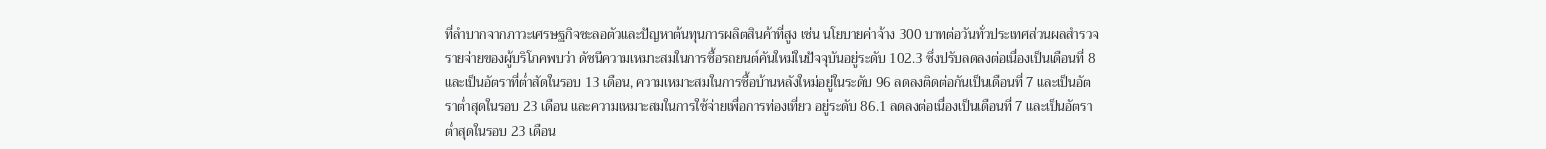ที่ลำบากจากภาวะเศรษฐกิจชะลอตัวและปัญหาต้นทุนการผลิตสินค้าที่สูง เช่น นโยบายค่าจ้าง 300 บาทต่อวันทั่วประเทศส่วนผลสำรวจรายจ่ายของผู้บริโภคพบว่า ดัชนีความเหมาะสมในการซื้อรถยนต์คันใหม่ในปัจจุบันอยู่ระดับ 102.3 ซึ่งปรับลดลงต่อเนื่องเป็นเดือนที่ 8 และเป็นอัตราที่ต่ำสัดในรอบ 13 เดือน, ความเหมาะสมในการซื้อบ้านหลังใหม่อยู่ในระดับ 96 ลดลงติดต่อกันเป็นเดือนที่ 7 และเป็นอัตราต่ำสุดในรอบ 23 เดือน และความเหมาะสมในการใช้จ่ายเพื่อการท่องเที่ยว อยู่ระดับ 86.1 ลดลงต่อเนื่องเป็นเดือนที่ 7 และเป็นอัตราต่ำสุดในรอบ 23 เดือน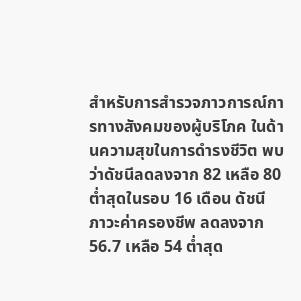สำหรับการสำรวจภาวการณ์การทางสังคมของผู้บริโภค ในด้านความสุขในการดำรงชีวิต พบว่าดัชนีลดลงจาก 82 เหลือ 80 ต่ำสุดในรอบ 16 เดือน ดัชนี ภาวะค่าครองชีพ ลดลงจาก 56.7 เหลือ 54 ต่ำสุด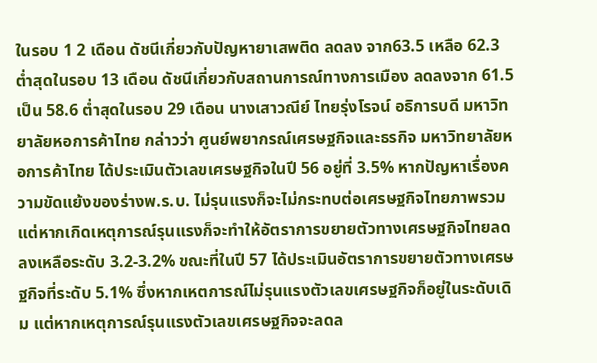ในรอบ 1 2 เดือน ดัชนีเกี่ยวกับปัญหายาเสพติด ลดลง จาก63.5 เหลือ 62.3 ต่ำสุดในรอบ 13 เดือน ดัชนีเกี่ยวกับสถานการณ์ทางการเมือง ลดลงจาก 61.5 เป็น 58.6 ต่ำสุดในรอบ 29 เดือน นางเสาวณีย์ ไทยรุ่งโรจน์ อธิการบดี มหาวิทยาลัยหอการค้าไทย กล่าวว่า ศูนย์พยากรณ์เศรษฐกิจและธรกิจ มหาวิทยาลัยหอการค้าไทย ได้ประเมินตัวเลขเศรษฐกิจในปี 56 อยู่ที่ 3.5% หากปัญหาเรื่องความขัดแย้งของร่างพ.ร.บ. ไม่รุนแรงก็จะไม่กระทบต่อเศรษฐกิจไทยภาพรวมแต่หากเกิดเหตุการณ์รุนแรงก็จะทำให้อัตราการขยายตัวทางเศรษฐกิจไทยลดลงเหลือระดับ 3.2-3.2% ขณะที่ในปี 57 ได้ประเมินอัตราการขยายตัวทางเศรษฐกิจที่ระดับ 5.1% ซึ่งหากเหตการณ์ไม่รุนแรงตัวเลขเศรษฐกิจก็อยู่ในระดับเดิม แต่หากเหตุการณ์รุนแรงตัวเลขเศรษฐกิจจะลดล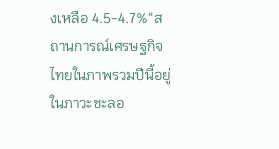งเหลือ 4.5-4.7%“สถานการณ์เศรษฐกิจไทยในภาพรวมปีนี้อยู่ในภาวะชะลอ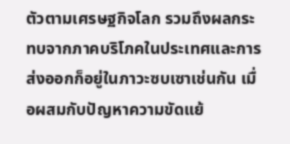ตัวตามเศรษฐกิจโลก รวมถึงผลกระทบจากภาคบริโภคในประเทศและการส่งออกก็อยู่ในภาวะซบเซาเช่นกัน เมื่อผสมกับปัญหาความขัดแย้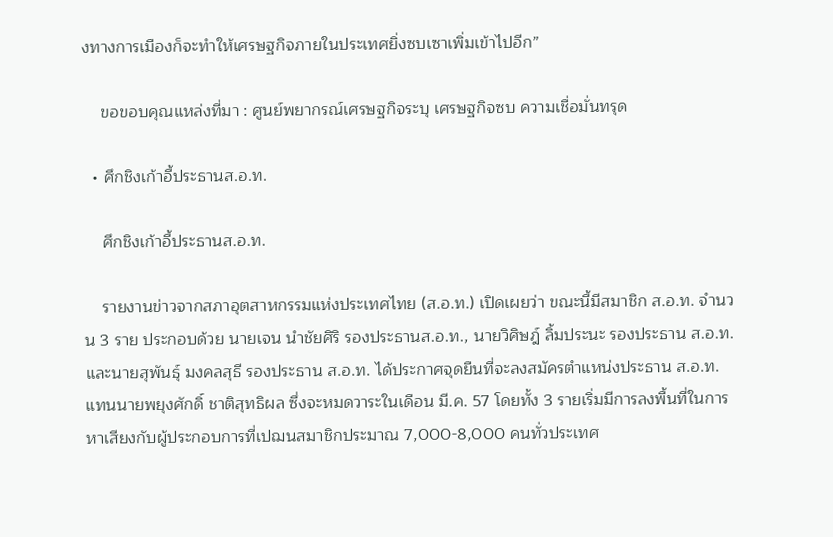งทางการเมืองก็จะทำให้เศรษฐกิจภายในประเทศยิ่งซบเซาเพิ่มเข้าไปอีก”

    ขอขอบคุณแหล่งที่มา : ศูนย์พยากรณ์เศรษฐกิจระบุ เศรษฐกิจซบ ความเชื่อมั่นทรุด

  • ศึกชิงเก้าอี้ประธานส.อ.ท.

    ศึกชิงเก้าอี้ประธานส.อ.ท.

    รายงานข่าวจากสภาอุตสาหกรรมแห่งประเทศไทย (ส.อ.ท.) เปิดเผยว่า ขณะนี้มีสมาชิก ส.อ.ท. จำนวน 3 ราย ประกอบด้วย นายเจน นำชัยศิริ รองประธานส.อ.ท., นายวิศิษฎ์ ลิ้มประนะ รองประธาน ส.อ.ท. และนายสุพันธุ์ มงคลสุธี รองประธาน ส.อ.ท. ได้ประกาศจุดยืนที่จะลงสมัครตำแหน่งประธาน ส.อ.ท. แทนนายพยุงศักดิ์ ชาติสุทธิผล ซึ่งจะหมดวาระในเดือน มี.ค. 57 โดยทั้ง 3 รายเริ่มมีการลงพื้นที่ในการหาเสียงกับผู้ประกอบการที่เปฌนสมาชิกประมาณ 7,000-8,000 คนทั่วประเทศ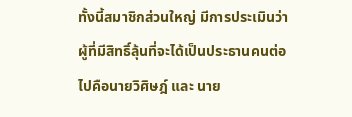ทั้งนี้สมาชิกส่วนใหญ่ มีการประเมินว่าผู้ที่มีสิทธิ์ลุ้นที่จะได้เป็นประธานคนต่อไปคือนายวิศิษฎ์ และ นาย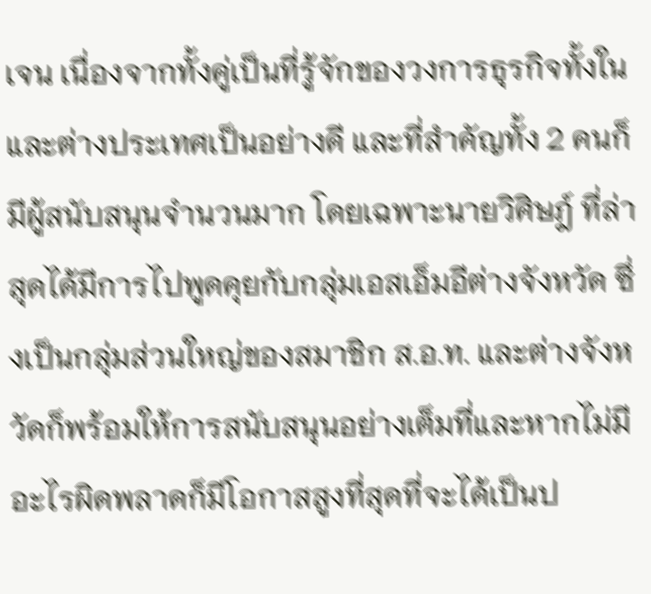เจน เนื่องจากทั้งคู่เป็นที่รู้จักของวงการธุรกิจทั้งในและต่างประเทศเป็นอย่างดี และที่สำคัญทั้ง 2 คนก็มีผู้สนับสนุนจำนวนมาก โดยเฉพาะนายวิศิษฎ์ ที่ล่าสุดได้มีการไปพูดคุยกับกลุ่มเอสเอ็มอีต่างจังหวัด ซึ่งเป็นกลุ่มส่วนใหญ่ของสมาชิก ส.อ.ท. และต่างจังหวัดก็พร้อมให้การสนับสนุนอย่างเต็มที่และหากไม่มีอะไรผิดพลาดก็มีโอกาสสูงที่สุดที่จะได้เป็นป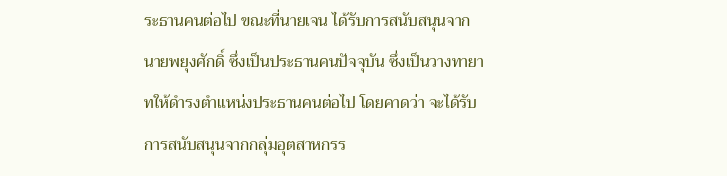ระธานคนต่อไป ขณะที่นายเจน ได้รับการสนับสนุนจากนายพยุงศักดิ์ ซึ่งเป็นประธานคนปัจจุบัน ซึ่งเป็นวางทายาทให้ดำรงตำแหน่งประธานคนต่อไป โดยคาดว่า จะได้รับการสนับสนุนจากกลุ่มอุตสาหกรร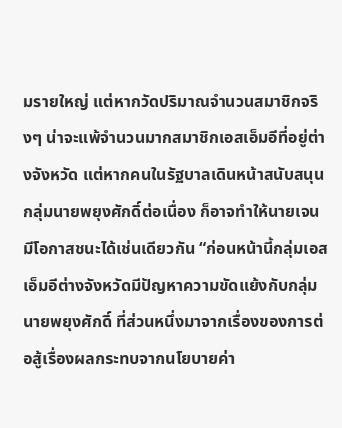มรายใหญ่ แต่หากวัดปริมาณจำนวนสมาชิกจริงๆ น่าจะแพ้จำนวนมากสมาชิกเอสเอ็มอีที่อยู่ต่างจังหวัด แต่หากคนในรัฐบาลเดินหน้าสนับสนุนกลุ่มนายพยุงศักดิ์ต่อเนื่อง ก็อาจทำให้นายเจนมีโอกาสชนะได้เช่นเดียวกัน “ก่อนหน้านี้กลุ่มเอสเอ็มอีต่างจังหวัดมีปัญหาความขัดแย้งกับกลุ่มนายพยุงศักดิ์ ที่ส่วนหนึ่งมาจากเรื่องของการต่อสู้เรื่องผลกระทบจากนโยบายค่า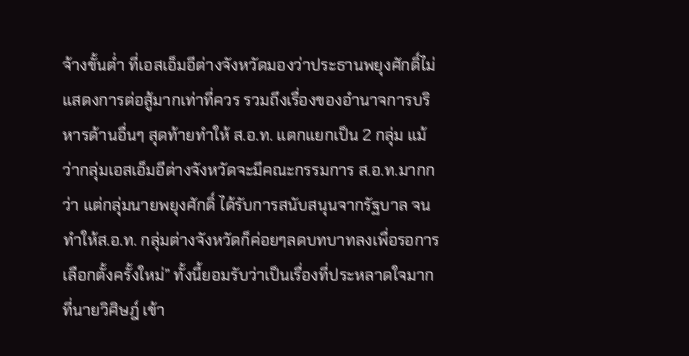จ้างขั้นต่ำ ที่เอสเอ็มอีต่างจังหวัดมองว่าประธานพยุงศักดิ์ไม่แสดงการต่อสู้มากเท่าที่ควร รวมถึงเรื่องของอำนาจการบริหารด้านอื่นๆ สุดท้ายทำให้ ส.อ.ท. แตกแยกเป็น 2 กลุ่ม แม้ว่ากลุ่มเอสเอ็มอีต่างจังหวัดจะมีคณะกรรมการ ส.อ.ท.มากกว่า แต่กลุ่มนายพยุงศักดิ์ ได้รับการสนับสนุนจากรัฐบาล จนทำให้ส.อ.ท. กลุ่มต่างจังหวัดก็ค่อยๆลดบทบาทลงเพื่อรอการเลือกตั้งครั้งใหม่” ทั้งนี้ยอมรับว่าเป็นเรื่องที่ประหลาดใจมากที่นายวิศิษฎ์ เข้า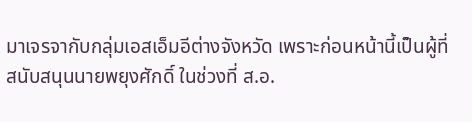มาเจรจากับกลุ่มเอสเอ็มอีต่างจังหวัด เพราะก่อนหน้านี้เป็นผู้ที่สนับสนุนนายพยุงศักดิ์ ในช่วงที่ ส.อ.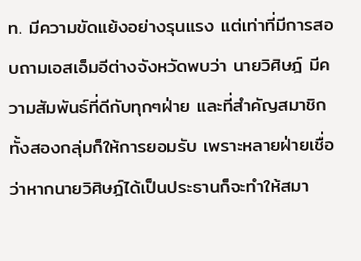ท. มีความขัดแย้งอย่างรุนแรง แต่เท่าที่มีการสอบถามเอสเอ็มอีต่างจังหวัดพบว่า นายวิศิษฎ์ มีความสัมพันธ์ที่ดีกับทุกๆฝ่าย และที่สำคัญสมาชิกทั้งสองกลุ่มก็ให้การยอมรับ เพราะหลายฝ่ายเชื่อว่าหากนายวิศิษฎ์ได้เป็นประธานก็จะทำให้สมา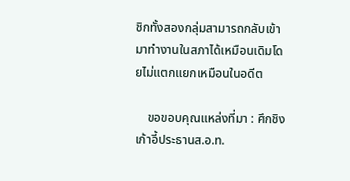ชิกทั้งสองกลุ่มสามารถกลับเข้ามาทำงานในสภาได้เหมือนเดิมโดยไม่แตกแยกเหมือนในอดีต

    ขอขอบคุณแหล่งที่มา : ศึกชิงเก้าอี้ประธานส.อ.ท.